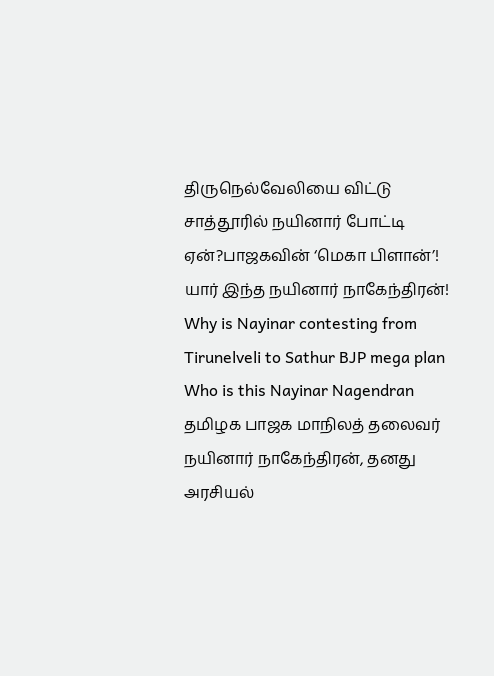திருநெல்வேலியை விட்டு சாத்தூரில் நயினார் போட்டி ஏன்?பாஜகவின் ‘மெகா பிளான்’! யார் இந்த நயினார் நாகேந்திரன்!
Why is Nayinar contesting from Tirunelveli to Sathur BJP mega plan Who is this Nayinar Nagendran
தமிழக பாஜக மாநிலத் தலைவர் நயினார் நாகேந்திரன், தனது அரசியல்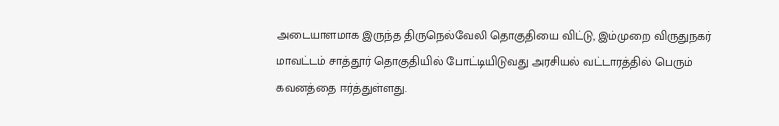அடையாளமாக இருந்த திருநெல்வேலி தொகுதியை விட்டு, இம்முறை விருதுநகர் மாவட்டம் சாத்தூர் தொகுதியில் போட்டியிடுவது அரசியல் வட்டாரத்தில் பெரும் கவனத்தை ஈர்த்துள்ளது.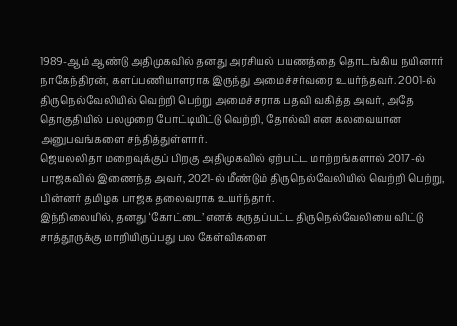1989-ஆம் ஆண்டு அதிமுகவில் தனது அரசியல் பயணத்தை தொடங்கிய நயினார் நாகேந்திரன், களப்பணியாளராக இருந்து அமைச்சர்வரை உயர்ந்தவர். 2001-ல் திருநெல்வேலியில் வெற்றி பெற்று அமைச்சராக பதவி வகித்த அவர், அதே தொகுதியில் பலமுறை போட்டியிட்டு வெற்றி, தோல்வி என கலவையான அனுபவங்களை சந்தித்துள்ளார்.
ஜெயலலிதா மறைவுக்குப் பிறகு அதிமுகவில் ஏற்பட்ட மாற்றங்களால் 2017-ல் பாஜகவில் இணைந்த அவர், 2021-ல் மீண்டும் திருநெல்வேலியில் வெற்றி பெற்று, பின்னர் தமிழக பாஜக தலைவராக உயர்ந்தார்.
இந்நிலையில், தனது ‘கோட்டை’ எனக் கருதப்பட்ட திருநெல்வேலியை விட்டு சாத்தூருக்கு மாறியிருப்பது பல கேள்விகளை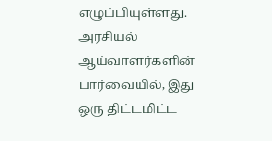எழுப்பியுள்ளது. அரசியல் ஆய்வாளர்களின் பார்வையில், இது ஒரு திட்டமிட்ட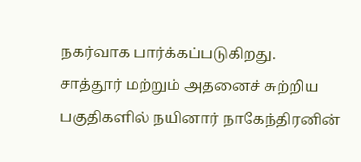நகர்வாக பார்க்கப்படுகிறது.
சாத்தூர் மற்றும் அதனைச் சுற்றிய பகுதிகளில் நயினார் நாகேந்திரனின்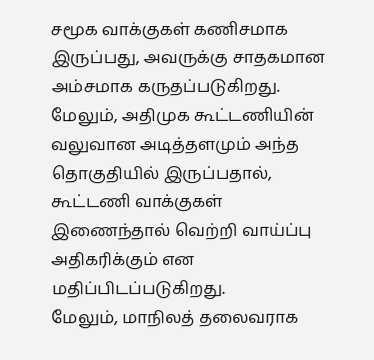சமூக வாக்குகள் கணிசமாக இருப்பது, அவருக்கு சாதகமான அம்சமாக கருதப்படுகிறது. மேலும், அதிமுக கூட்டணியின் வலுவான அடித்தளமும் அந்த தொகுதியில் இருப்பதால், கூட்டணி வாக்குகள் இணைந்தால் வெற்றி வாய்ப்பு அதிகரிக்கும் என மதிப்பிடப்படுகிறது.
மேலும், மாநிலத் தலைவராக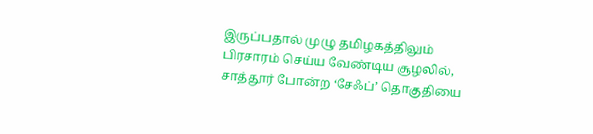இருப்பதால் முழு தமிழகத்திலும் பிரசாரம் செய்ய வேண்டிய சூழலில், சாத்தூர் போன்ற ‘சேஃப்’ தொகுதியை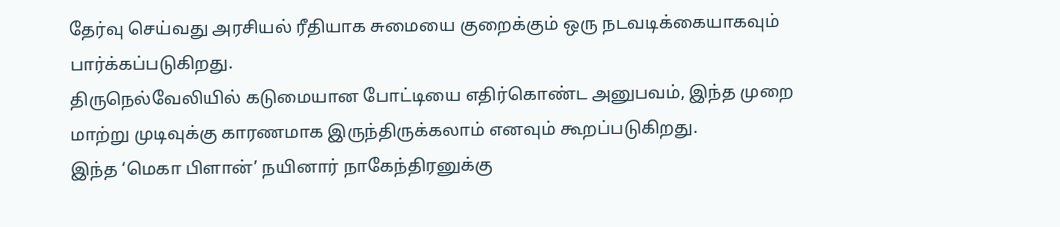தேர்வு செய்வது அரசியல் ரீதியாக சுமையை குறைக்கும் ஒரு நடவடிக்கையாகவும் பார்க்கப்படுகிறது.
திருநெல்வேலியில் கடுமையான போட்டியை எதிர்கொண்ட அனுபவம், இந்த முறை மாற்று முடிவுக்கு காரணமாக இருந்திருக்கலாம் எனவும் கூறப்படுகிறது.
இந்த ‘மெகா பிளான்’ நயினார் நாகேந்திரனுக்கு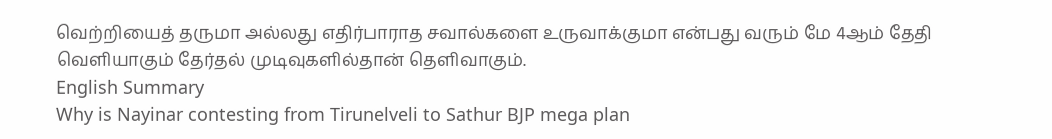வெற்றியைத் தருமா அல்லது எதிர்பாராத சவால்களை உருவாக்குமா என்பது வரும் மே 4ஆம் தேதி வெளியாகும் தேர்தல் முடிவுகளில்தான் தெளிவாகும்.
English Summary
Why is Nayinar contesting from Tirunelveli to Sathur BJP mega plan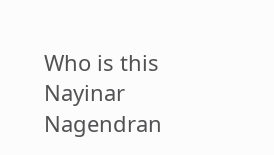Who is this Nayinar Nagendran